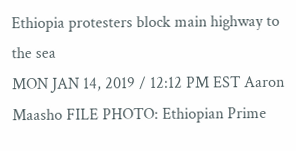Ethiopia protesters block main highway to the sea
MON JAN 14, 2019 / 12:12 PM EST Aaron Maasho FILE PHOTO: Ethiopian Prime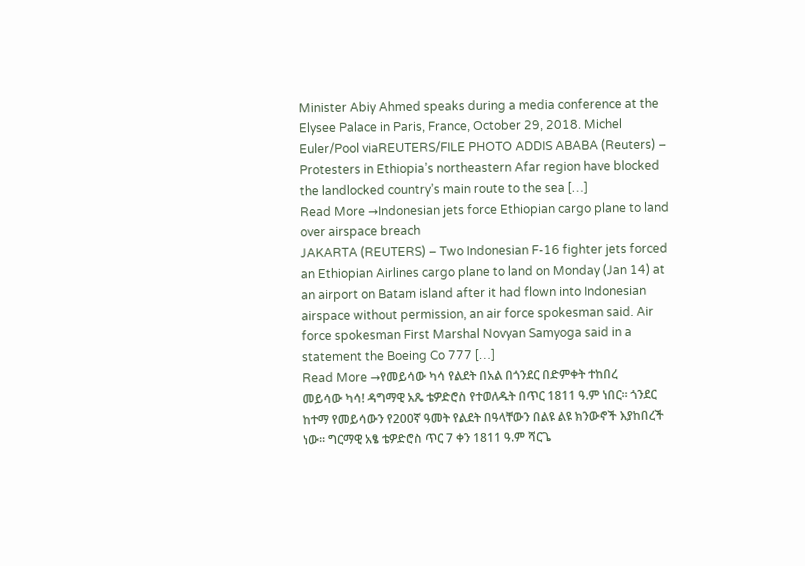Minister Abiy Ahmed speaks during a media conference at the Elysee Palace in Paris, France, October 29, 2018. Michel Euler/Pool viaREUTERS/FILE PHOTO ADDIS ABABA (Reuters) – Protesters in Ethiopia’s northeastern Afar region have blocked the landlocked country’s main route to the sea […]
Read More →Indonesian jets force Ethiopian cargo plane to land over airspace breach
JAKARTA (REUTERS) – Two Indonesian F-16 fighter jets forced an Ethiopian Airlines cargo plane to land on Monday (Jan 14) at an airport on Batam island after it had flown into Indonesian airspace without permission, an air force spokesman said. Air force spokesman First Marshal Novyan Samyoga said in a statement the Boeing Co 777 […]
Read More →የመይሳው ካሳ የልደት በአል በጎንደር በድምቀት ተከበረ
መይሳው ካሳ! ዳግማዊ አጼ ቴዎድሮስ የተወለዱት በጥር 1811 ዓ.ም ነበር። ጎንደር ከተማ የመይሳውን የ200ኛ ዓመት የልደት በዓላቸውን በልዩ ልዩ ክንውኖች እያከበረች ነው፡፡ ግርማዊ አፄ ቴዎድሮስ ጥር 7 ቀን 1811 ዓ.ም ሻርጌ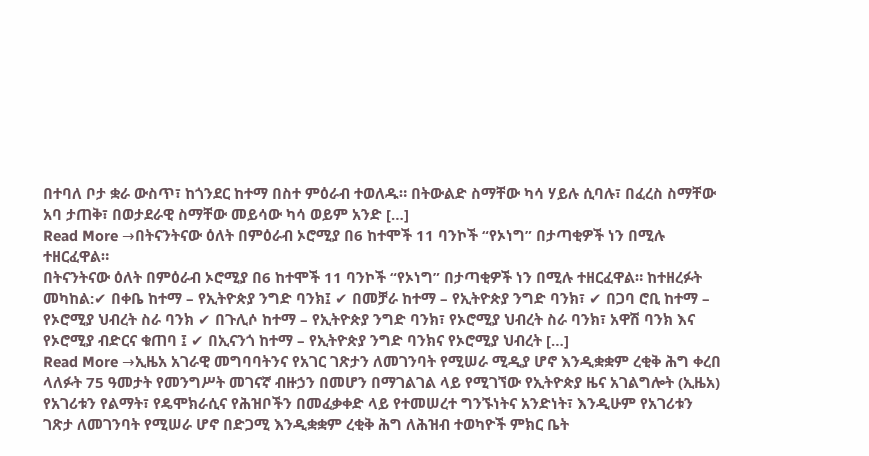በተባለ ቦታ ቋራ ውስጥ፣ ከጎንደር ከተማ በስተ ምዕራብ ተወለዱ። በትውልድ ስማቸው ካሳ ሃይሉ ሲባሉ፣ በፈረስ ስማቸው አባ ታጠቅ፣ በወታደራዊ ስማቸው መይሳው ካሳ ወይም አንድ […]
Read More →በትናንትናው ዕለት በምዕራብ ኦሮሚያ በ6 ከተሞች 11 ባንኮች “የኦነግ” በታጣቂዎች ነን በሚሉ ተዘርፈዋል።
በትናንትናው ዕለት በምዕራብ ኦሮሚያ በ6 ከተሞች 11 ባንኮች “የኦነግ” በታጣቂዎች ነን በሚሉ ተዘርፈዋል። ከተዘረፉት መካከል:✔ በቀቤ ከተማ – የኢትዮጵያ ንግድ ባንክ፤ ✔ በመቻራ ከተማ – የኢትዮጵያ ንግድ ባንክ፣ ✔ በጋባ ሮቢ ከተማ – የኦሮሚያ ህብረት ስራ ባንክ ✔ በጉሊሶ ከተማ – የኢትዮጵያ ንግድ ባንክ፣ የኦሮሚያ ህብረት ስራ ባንክ፣ አዋሽ ባንክ እና የኦሮሚያ ብድርና ቁጠባ ፤ ✔ በኢናንጎ ከተማ – የኢትዮጵያ ንግድ ባንክና የኦሮሚያ ህብረት […]
Read More →ኢዜአ አገራዊ መግባባትንና የአገር ገጽታን ለመገንባት የሚሠራ ሚዲያ ሆኖ እንዲቋቋም ረቂቅ ሕግ ቀረበ
ላለፉት 75 ዓመታት የመንግሥት መገናኛ ብዙኃን በመሆን በማገልገል ላይ የሚገኘው የኢትዮጵያ ዜና አገልግሎት (ኢዜአ) የአገሪቱን የልማት፣ የዴሞክራሲና የሕዝቦችን በመፈቃቀድ ላይ የተመሠረተ ግንኙነትና አንድነት፣ እንዲሁም የአገሪቱን ገጽታ ለመገንባት የሚሠራ ሆኖ በድጋሚ እንዲቋቋም ረቂቅ ሕግ ለሕዝብ ተወካዮች ምክር ቤት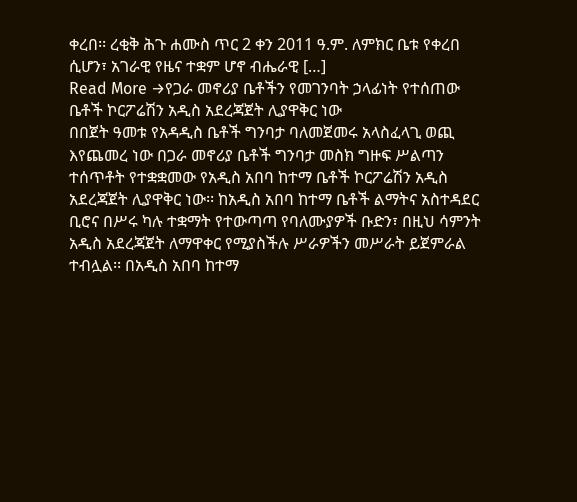ቀረበ፡፡ ረቂቅ ሕጉ ሐሙስ ጥር 2 ቀን 2011 ዓ.ም. ለምክር ቤቱ የቀረበ ሲሆን፣ አገራዊ የዜና ተቋም ሆኖ ብሔራዊ […]
Read More →የጋራ መኖሪያ ቤቶችን የመገንባት ኃላፊነት የተሰጠው ቤቶች ኮርፖሬሽን አዲስ አደረጃጀት ሊያዋቅር ነው
በበጀት ዓመቱ የአዳዲስ ቤቶች ግንባታ ባለመጀመሩ አላስፈላጊ ወጪ እየጨመረ ነው በጋራ መኖሪያ ቤቶች ግንባታ መስክ ግዙፍ ሥልጣን ተሰጥቶት የተቋቋመው የአዲስ አበባ ከተማ ቤቶች ኮርፖሬሽን አዲስ አደረጃጀት ሊያዋቅር ነው፡፡ ከአዲስ አበባ ከተማ ቤቶች ልማትና አስተዳደር ቢሮና በሥሩ ካሉ ተቋማት የተውጣጣ የባለሙያዎች ቡድን፣ በዚህ ሳምንት አዲስ አደረጃጀት ለማዋቀር የሚያስችሉ ሥራዎችን መሥራት ይጀምራል ተብሏል፡፡ በአዲስ አበባ ከተማ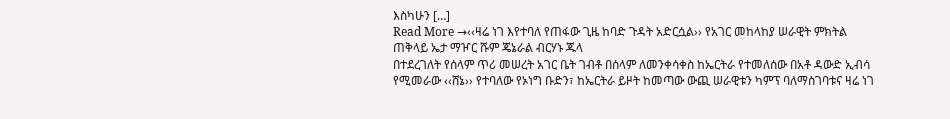እስካሁን […]
Read More →‹‹ዛሬ ነገ እየተባለ የጠፋው ጊዜ ከባድ ጉዳት አድርሷል›› የአገር መከላከያ ሠራዊት ምክትል ጠቅላይ ኤታ ማዦር ሹም ጄኔራል ብርሃኑ ጁላ
በተደረገለት የሰላም ጥሪ መሠረት አገር ቤት ገብቶ በሰላም ለመንቀሳቀስ ከኤርትራ የተመለሰው በአቶ ዳውድ ኢብሳ የሚመራው ‹‹ሸኔ›› የተባለው የኦነግ ቡድን፣ ከኤርትራ ይዞት ከመጣው ውጪ ሠራዊቱን ካምፕ ባለማስገባቱና ዛሬ ነገ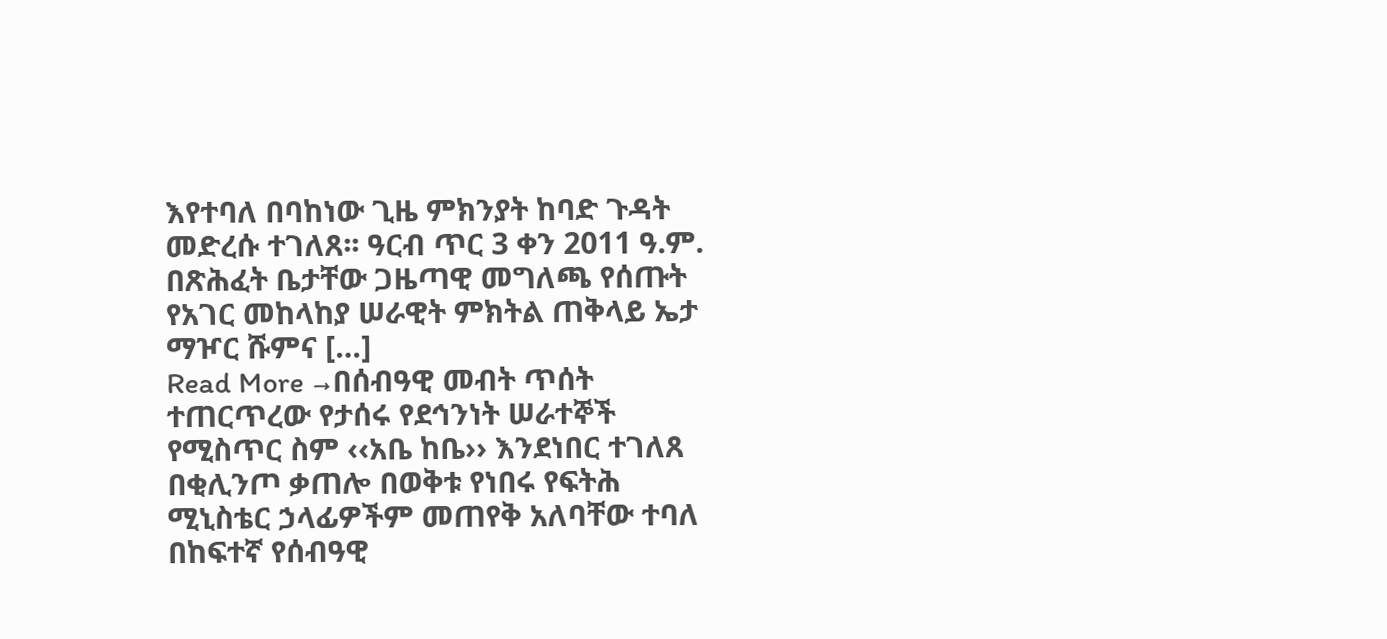እየተባለ በባከነው ጊዜ ምክንያት ከባድ ጉዳት መድረሱ ተገለጸ፡፡ ዓርብ ጥር 3 ቀን 2011 ዓ.ም. በጽሕፈት ቤታቸው ጋዜጣዊ መግለጫ የሰጡት የአገር መከላከያ ሠራዊት ምክትል ጠቅላይ ኤታ ማዦር ሹምና […]
Read More →በሰብዓዊ መብት ጥሰት ተጠርጥረው የታሰሩ የደኅንነት ሠራተኞች የሚስጥር ስም ‹‹አቤ ከቤ›› እንደነበር ተገለጸ
በቂሊንጦ ቃጠሎ በወቅቱ የነበሩ የፍትሕ ሚኒስቴር ኃላፊዎችም መጠየቅ አለባቸው ተባለ በከፍተኛ የሰብዓዊ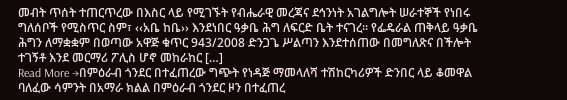መብት ጥሰት ተጠርጥረው በእስር ላይ የሚገኙት የብሔራዊ መረጃና ደኅንነት አገልግሎት ሠራተኞች የነበሩ ግለሰቦች የሚስጥር ስም፣ ‹‹አቤ ከቤ›› እንደነበር ዓቃቤ ሕግ ለፍርድ ቤት ተናገረ፡፡ የፌዴራል ጠቅላይ ዓቃቤ ሕግን ለማቋቋም በወጣው አዋጅ ቁጥር 943/2008 ድንጋጌ ሥልጣን እንደተሰጠው በመግለጽና በችሎት ተገኝቶ እንደ መርማሪ ፖሊስ ሆኖ መከራከር […]
Read More →በምዕራብ ጎንደር በተፈጠረው ግጭት የነዳጅ ማመላለሻ ተሽከርካሪዎች ድንበር ላይ ቆመዋል
ባለፈው ሳምንት በአማራ ክልል በምዕራብ ጎንደር ዞን በተፈጠረ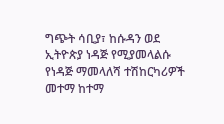ግጭት ሳቢያ፣ ከሱዳን ወደ ኢትዮጵያ ነዳጅ የሚያመላልሱ የነዳጅ ማመላለሻ ተሽከርካሪዎች መተማ ከተማ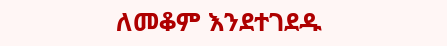ለመቆም እንደተገደዱ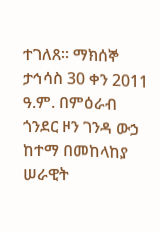ተገለጸ፡፡ ማክሰኞ ታኅሳስ 30 ቀን 2011 ዓ.ም. በምዕራብ ጎንደር ዞን ገንዳ ውኃ ከተማ በመከላከያ ሠራዊት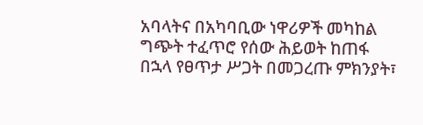አባላትና በአካባቢው ነዋሪዎች መካከል ግጭት ተፈጥሮ የሰው ሕይወት ከጠፋ በኋላ የፀጥታ ሥጋት በመጋረጡ ምክንያት፣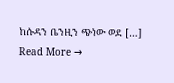ከሱዳን ቤንዚን ጭነው ወደ […]
Read More →